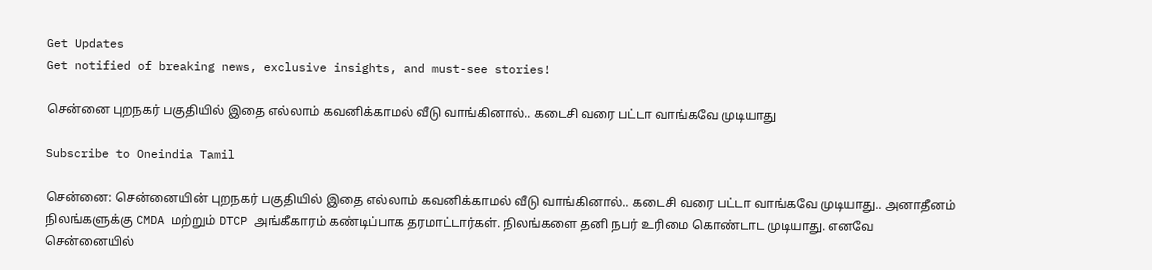Get Updates
Get notified of breaking news, exclusive insights, and must-see stories!

சென்னை புறநகர் பகுதியில் இதை எல்லாம் கவனிக்காமல் வீடு வாங்கினால்.. கடைசி வரை பட்டா வாங்கவே முடியாது

Subscribe to Oneindia Tamil

சென்னை: சென்னையின் புறநகர் பகுதியில் இதை எல்லாம் கவனிக்காமல் வீடு வாங்கினால்.. கடைசி வரை பட்டா வாங்கவே முடியாது.. அனாதீனம் நிலங்களுக்கு CMDA மற்றும் DTCP அங்கீகாரம் கண்டிப்பாக தரமாட்டார்கள். நிலங்களை தனி நபர் உரிமை கொண்டாட முடியாது. எனவே சென்னையில்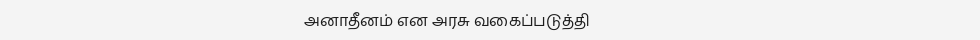அனாதீனம் என அரசு வகைப்படுத்தி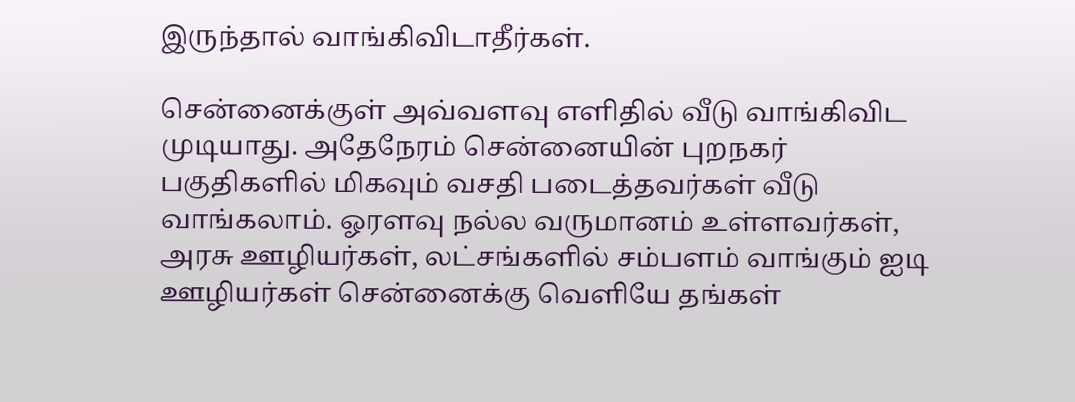இருந்தால் வாங்கிவிடாதீர்கள்.

சென்னைக்குள் அவ்வளவு எளிதில் வீடு வாங்கிவிட முடியாது. அதேநேரம் சென்னையின் புறநகர் பகுதிகளில் மிகவும் வசதி படைத்தவர்கள் வீடு வாங்கலாம். ஓரளவு நல்ல வருமானம் உள்ளவர்கள், அரசு ஊழியர்கள், லட்சங்களில் சம்பளம் வாங்கும் ஐடி ஊழியர்கள் சென்னைக்கு வெளியே தங்கள்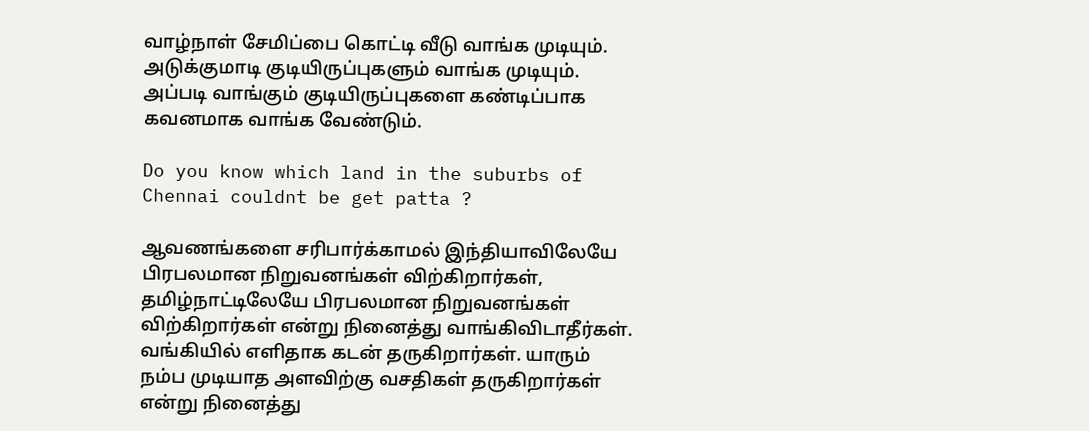வாழ்நாள் சேமிப்பை கொட்டி வீடு வாங்க முடியும். அடுக்குமாடி குடியிருப்புகளும் வாங்க முடியும். அப்படி வாங்கும் குடியிருப்புகளை கண்டிப்பாக கவனமாக வாங்க வேண்டும்.

Do you know which land in the suburbs of Chennai couldnt be get patta ?

ஆவணங்களை சரிபார்க்காமல் இந்தியாவிலேயே பிரபலமான நிறுவனங்கள் விற்கிறார்கள், தமிழ்நாட்டிலேயே பிரபலமான நிறுவனங்கள் விற்கிறார்கள் என்று நினைத்து வாங்கிவிடாதீர்கள். வங்கியில் எளிதாக கடன் தருகிறார்கள். யாரும் நம்ப முடியாத அளவிற்கு வசதிகள் தருகிறார்கள் என்று நினைத்து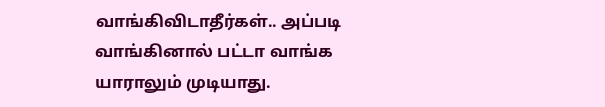வாங்கிவிடாதீர்கள்.. அப்படி வாங்கினால் பட்டா வாங்க யாராலும் முடியாது.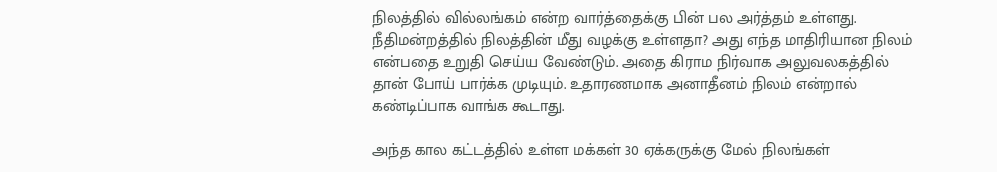நிலத்தில் வில்லங்கம் என்ற வார்த்தைக்கு பின் பல அர்த்தம் உள்ளது. நீதிமன்றத்தில் நிலத்தின் மீது வழக்கு உள்ளதா? அது எந்த மாதிரியான நிலம் என்பதை உறுதி செய்ய வேண்டும். அதை கிராம நிர்வாக அலுவலகத்தில் தான் போய் பார்க்க முடியும். உதாரணமாக அனாதீனம் நிலம் என்றால் கண்டிப்பாக வாங்க கூடாது.

அந்த கால கட்டத்தில் உள்ள மக்கள் 30 ஏக்கருக்கு மேல் நிலங்கள்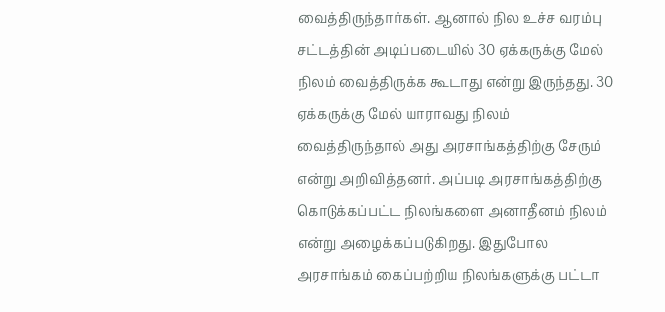வைத்திருந்தார்கள். ஆனால் நில உச்ச வரம்பு சட்டத்தின் அடிப்படையில் 30 ஏக்கருக்கு மேல் நிலம் வைத்திருக்க கூடாது என்று இருந்தது. 30 ஏக்கருக்கு மேல் யாராவது நிலம் வைத்திருந்தால் அது அரசாங்கத்திற்கு சேரும் என்று அறிவித்தனர். அப்படி அரசாங்கத்திற்கு கொடுக்கப்பட்ட நிலங்களை அனாதீனம் நிலம் என்று அழைக்கப்படுகிறது. இதுபோல அரசாங்கம் கைப்பற்றிய நிலங்களுக்கு பட்டா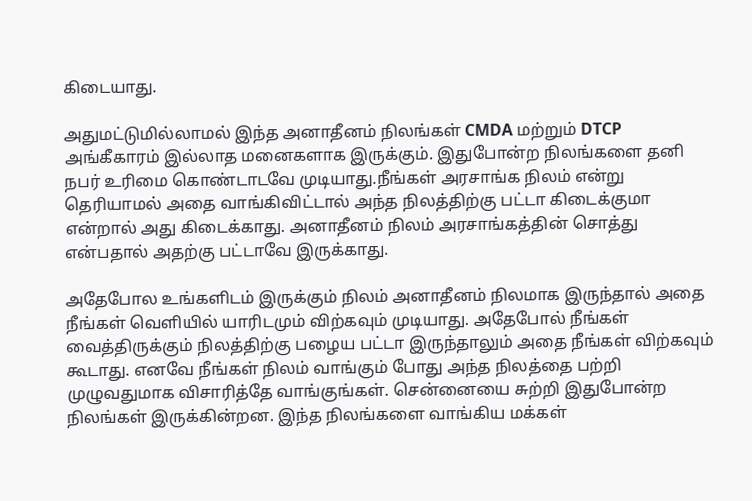கிடையாது.

அதுமட்டுமில்லாமல் இந்த அனாதீனம் நிலங்கள் CMDA மற்றும் DTCP அங்கீகாரம் இல்லாத மனைகளாக இருக்கும். இதுபோன்ற நிலங்களை தனி நபர் உரிமை கொண்டாடவே முடியாது.நீங்கள் அரசாங்க நிலம் என்று தெரியாமல் அதை வாங்கிவிட்டால் அந்த நிலத்திற்கு பட்டா கிடைக்குமா என்றால் அது கிடைக்காது. அனாதீனம் நிலம் அரசாங்கத்தின் சொத்து என்பதால் அதற்கு பட்டாவே இருக்காது.

அதேபோல உங்களிடம் இருக்கும் நிலம் அனாதீனம் நிலமாக இருந்தால் அதை நீங்கள் வெளியில் யாரிடமும் விற்கவும் முடியாது. அதேபோல் நீங்கள் வைத்திருக்கும் நிலத்திற்கு பழைய பட்டா இருந்தாலும் அதை நீங்கள் விற்கவும் கூடாது. எனவே நீங்கள் நிலம் வாங்கும் போது அந்த நிலத்தை பற்றி முழுவதுமாக விசாரித்தே வாங்குங்கள். சென்னையை சுற்றி இதுபோன்ற நிலங்கள் இருக்கின்றன. இந்த நிலங்களை வாங்கிய மக்கள்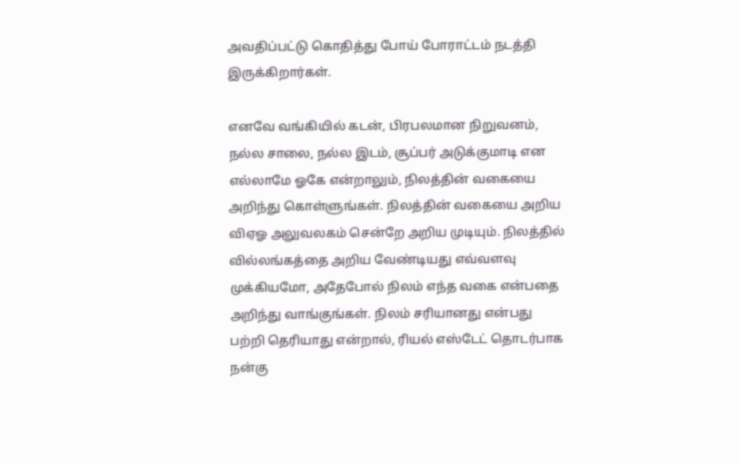அவதிப்பட்டு கொதித்து போய் போராட்டம் நடத்தி இருக்கிறார்கள்.

எனவே வங்கியில் கடன், பிரபலமான நிறுவனம், நல்ல சாலை, நல்ல இடம், சூப்பர் அடுக்குமாடி என எல்லாமே ஓகே என்றாலும், நிலத்தின் வகையை அறிந்து கொள்ளுங்கள். நிலத்தின் வகையை அறிய விஏஓ அலுவலகம் சென்றே அறிய முடியும். நிலத்தில் வில்லங்கத்தை அறிய வேண்டியது எவ்வளவு முக்கியமோ, அதேபோல் நிலம் எந்த வகை என்பதை அறிந்து வாங்குங்கள். நிலம் சரியானது என்பது பற்றி தெரியாது என்றால், ரியல் எஸ்டேட் தொடர்பாக நன்கு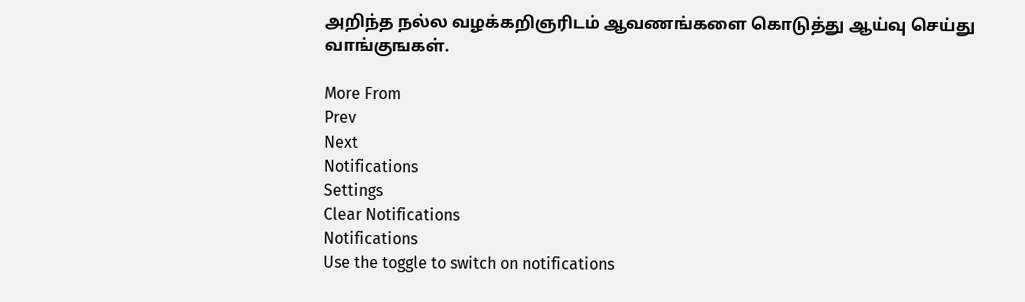அறிந்த நல்ல வழக்கறிஞரிடம் ஆவணங்களை கொடுத்து ஆய்வு செய்து வாங்குஙகள்.

More From
Prev
Next
Notifications
Settings
Clear Notifications
Notifications
Use the toggle to switch on notifications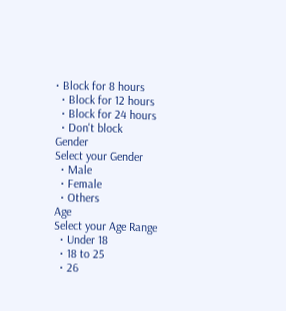• Block for 8 hours
  • Block for 12 hours
  • Block for 24 hours
  • Don't block
Gender
Select your Gender
  • Male
  • Female
  • Others
Age
Select your Age Range
  • Under 18
  • 18 to 25
  • 26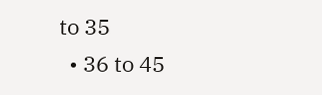to 35
  • 36 to 45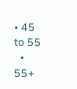• 45 to 55
  • 55+